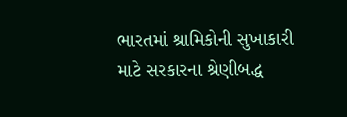ભારતમાં શ્રામિકોની સુખાકારી માટે સરકારના શ્રેણીબદ્ધ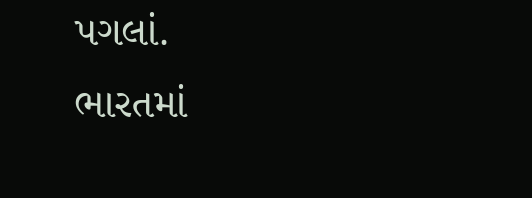પગલાં.
ભારતમાં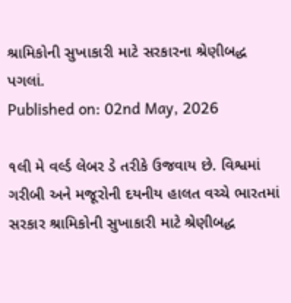શ્રામિકોની સુખાકારી માટે સરકારના શ્રેણીબદ્ધ પગલાં.
Published on: 02nd May, 2026

૧લી મે વર્લ્ડ લેબર ડે તરીકે ઉજવાય છે. વિશ્વમાં ગરીબી અને મજૂરોની દયનીય હાલત વચ્ચે ભારતમાં સરકાર શ્રામિકોની સુખાકારી માટે શ્રેણીબદ્ધ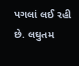પગલાં લઈ રહી છે. લઘુતમ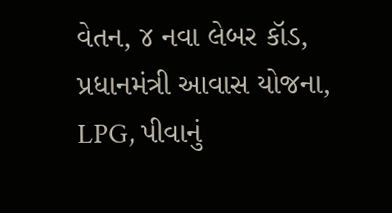વેતન, ૪ નવા લેબર કૉડ, પ્રધાનમંત્રી આવાસ યોજના, LPG, પીવાનું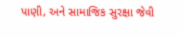પાણી, અને સામાજિક સુરક્ષા જેવી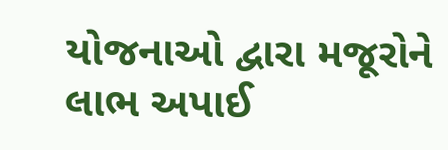યોજનાઓ દ્વારા મજૂરોને લાભ અપાઈ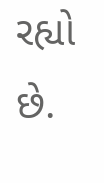રહ્યો છે.